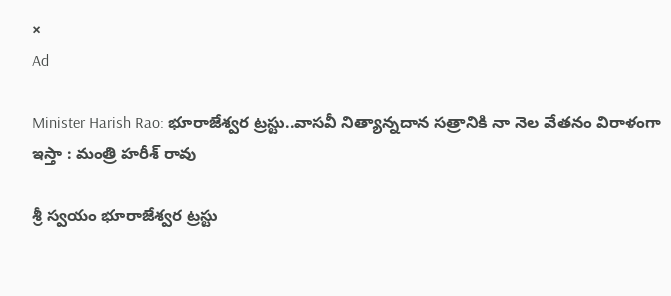×
Ad

Minister Harish Rao: భూరాజేశ్వర ట్రస్టు..వాసవీ నిత్యాన్నదాన సత్రానికి నా నెల వేతనం విరాళంగా ఇస్తా : మంత్రి హరీశ్ రావు

శ్రీ స్వయం భూరాజేశ్వర ట్రస్టు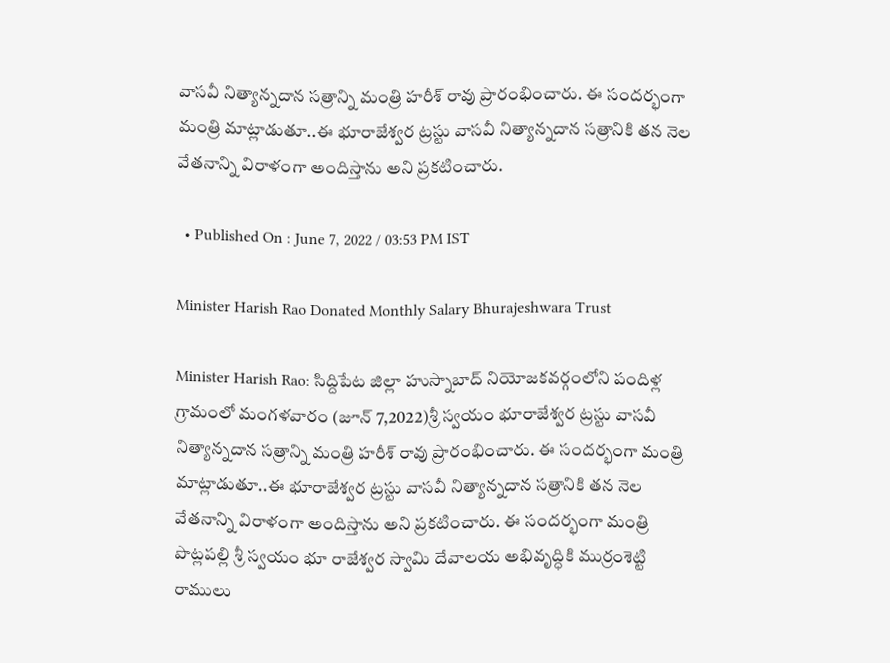వాసవీ నిత్యాన్నదాన సత్రాన్ని మంత్రి హరీశ్ రావు ప్రారంభించారు. ఈ సందర్భంగా మంత్రి మాట్లాడుతూ..ఈ భూరాజేశ్వర ట్రస్టు వాసవీ నిత్యాన్నదాన సత్రానికి తన నెల వేతనాన్ని విరాళంగా అందిస్తాను అని ప్రకటించారు.

  • Published On : June 7, 2022 / 03:53 PM IST

Minister Harish Rao Donated Monthly Salary Bhurajeshwara Trust

Minister Harish Rao: సిద్దిపేట జిల్లా హుస్నాబాద్ నియోజకవర్గంలోని పందిళ్ల గ్రామంలో మంగళవారం (జూన్ 7,2022)శ్రీ స్వయం భూరాజేశ్వర ట్రస్టు వాసవీ నిత్యాన్నదాన సత్రాన్ని మంత్రి హరీశ్ రావు ప్రారంభించారు. ఈ సందర్భంగా మంత్రి మాట్లాడుతూ..ఈ భూరాజేశ్వర ట్రస్టు వాసవీ నిత్యాన్నదాన సత్రానికి తన నెల వేతనాన్ని విరాళంగా అందిస్తాను అని ప్రకటించారు. ఈ సందర్భంగా మంత్రి పొట్లపల్లి శ్రీ స్వయం భూ రాజేశ్వర స్వామి దేవాలయ అభివృద్ధికి ముర్రంశెట్టి రాములు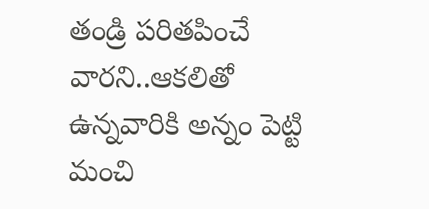తండ్రి పరితపించే వారని..ఆకలితో ఉన్నవారికి అన్నం పెట్టి మంచి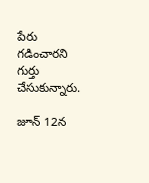పేరు గడించారని గుర్తు చేసుకున్నారు.

జూన్ 12న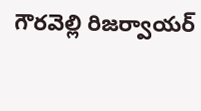గౌరవెల్లి రిజర్వాయర్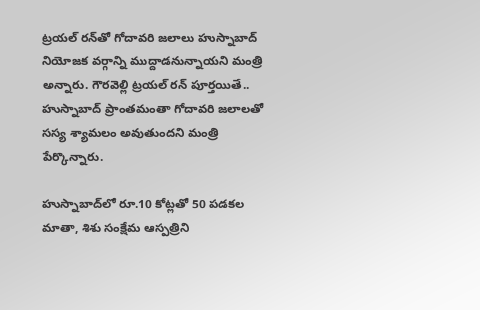ట్రయల్ రన్‌తో గోదావరి జలాలు హుస్నాబాద్ నియోజక వర్గాన్ని ముద్దాడనున్నాయని మంత్రి అన్నారు. గౌరవెల్లి ట్రయల్ రన్ పూర్తయితే.. హుస్నాబాద్ ప్రాంతమంతా గోదావరి జలాలతో సస్య శ్యామలం అవుతుందని మంత్రి పేర్కొన్నారు.

హుస్నాబాద్‌లో రూ.10 కోట్లతో 50 పడకల మాతా, శిశు సంక్షేమ ఆస్పత్రిని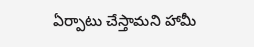ఏర్పాటు చేస్తామని హామీ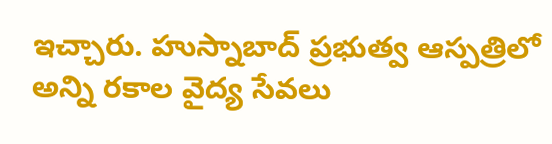ఇచ్చారు. హుస్నాబాద్ ప్రభుత్వ ఆస్పత్రిలో అన్ని రకాల వైద్య సేవలు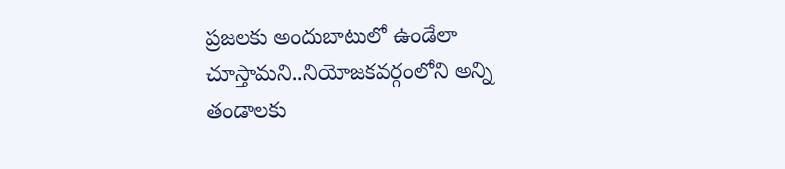ప్రజలకు అందుబాటులో ఉండేలా చూస్తామని..నియోజకవర్గంలోని అన్ని తండాలకు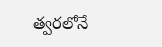త్వరలోనే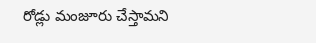రోడ్లు మంజూరు చేస్తామని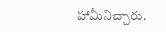హామీనిచ్చారు.